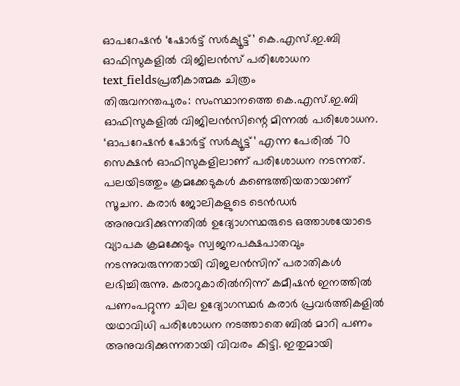ഓപറേഷൻ ‘ഷോർട്ട് സർക്യൂട്ട്’ കെ.എസ്.ഇ.ബി ഓഫിസുകളിൽ വിജിലൻസ് പരിശോധന
text_fieldsപ്രതീകാത്മക ചിത്രം
തിരുവനന്തപുരം: സംസ്ഥാനത്തെ കെ.എസ്.ഇ.ബി ഓഫിസുകളിൽ വിജിലൻസിന്റെ മിന്നൽ പരിശോധന. ‘ഓപറേഷൻ ഷോർട്ട് സർക്യൂട്ട്’ എന്ന പേരിൽ 70 സെക്ഷൻ ഓഫിസുകളിലാണ് പരിശോധന നടന്നത്.
പലയിടത്തും ക്രമക്കേടുകൾ കണ്ടെത്തിയതായാണ് സൂചന. കരാർ ജോലികളുടെ ടെൻഡർ അനുവദിക്കുന്നതിൽ ഉദ്യോഗസ്ഥരുടെ ഒത്താശയോടെ വ്യാപക ക്രമക്കേടും സ്വജനപക്ഷപാതവും നടന്നുവരുന്നതായി വിജലൻസിന് പരാതികൾ ലഭിച്ചിരുന്നു. കരാറുകാരിൽനിന്ന് കമീഷൻ ഇനത്തിൽ പണംപറ്റുന്ന ചില ഉദ്യോഗസ്ഥർ കരാർ പ്രവർത്തികളിൽ യഥാവിധി പരിശോധന നടത്താതെ ബിൽ മാറി പണം അനുവദിക്കുന്നതായി വിവരം കിട്ടി. ഇതുമായി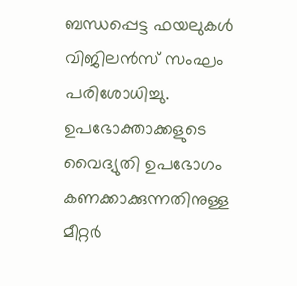ബന്ധപ്പെട്ട ഫയലുകൾ വിജിലൻസ് സംഘം പരിശോധിച്ചു.
ഉപഭോക്താക്കളുടെ വൈദ്യുതി ഉപഭോഗം കണക്കാക്കുന്നതിനുള്ള മീറ്റർ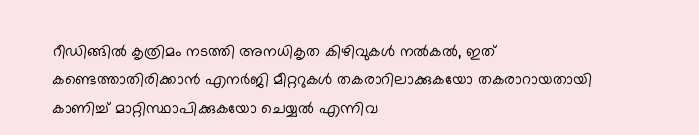റീഡിങ്ങിൽ കൃത്രിമം നടത്തി അനധികൃത കിഴിവുകൾ നൽകൽ, ഇത് കണ്ടെത്താതിരിക്കാൻ എനർജി മീറ്ററുകൾ തകരാറിലാക്കുകയോ തകരാറായതായി കാണിച്ച് മാറ്റിസ്ഥാപിക്കുകയോ ചെയ്യൽ എന്നിവ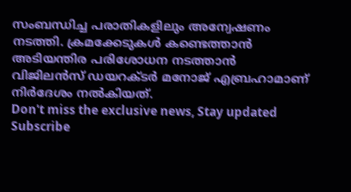സംബന്ധിച്ച പരാതികളിലും അന്വേഷണം നടത്തി. ക്രമക്കേടുകൾ കണ്ടെത്താൻ അടിയന്തിര പരിശോധന നടത്താൻ വിജിലൻസ് ഡയറക്ടർ മനോജ് എബ്രഹാമാണ് നിർദേശം നൽകിയത്.
Don't miss the exclusive news, Stay updated
Subscribe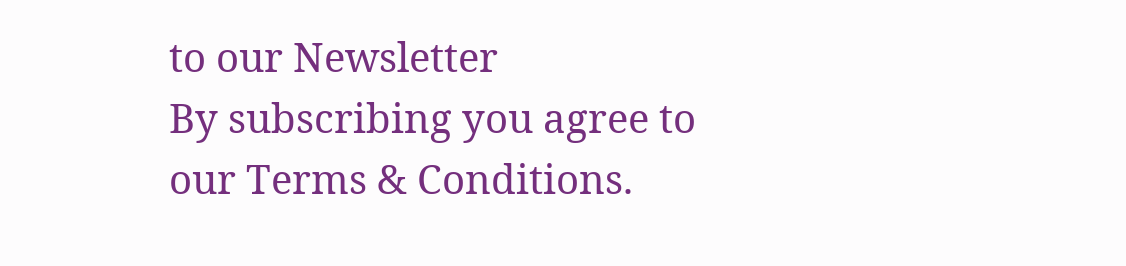to our Newsletter
By subscribing you agree to our Terms & Conditions.